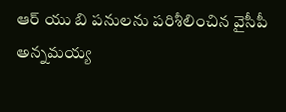ఆర్ యు బి పనులను పరిశీలించిన వైసీపీ అన్నమయ్య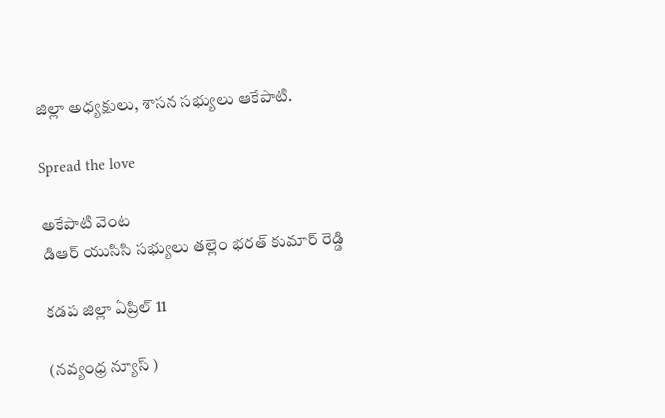జిల్లా అధ్యక్షులు, శాసన సభ్యులు ఆకేపాటి.

Spread the love

అకేపాటి వెంట
డిఆర్ యుసిసి సభ్యులు తల్లెం భరత్ కుమార్ రెడ్డి

కడప జిల్లా ఏప్రిల్ 11

(నవ్యంధ్ర న్యూస్ )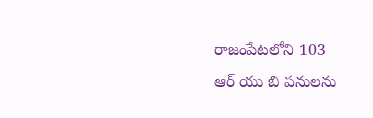రాజంపేటలోని 103
ఆర్ యు బి పనులను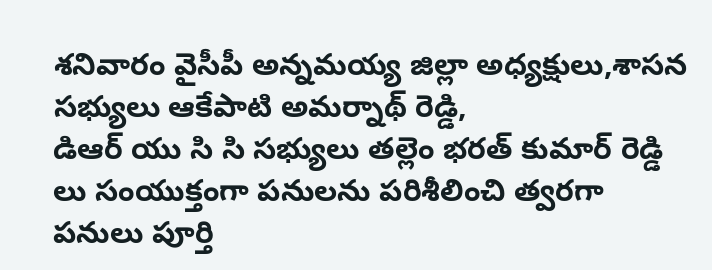శనివారం వైసీపీ అన్నమయ్య జిల్లా అధ్యక్షులు,శాసన సభ్యులు ఆకేపాటి అమర్నాథ్ రెడ్డి,
డిఆర్ యు సి సి సభ్యులు తల్లెం భరత్ కుమార్ రెడ్డి లు సంయుక్తంగా పనులను పరిశీలించి త్వరగా పనులు పూర్తి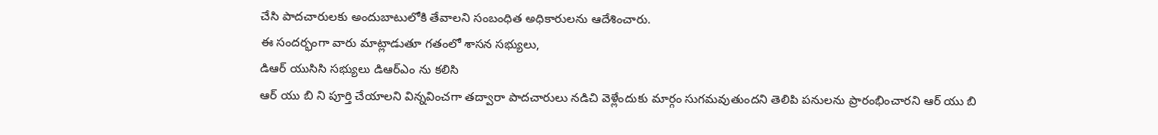చేసి పాదచారులకు అందుబాటులోకి తేవాలని సంబంధిత అధికారులను ఆదేశించారు.
ఈ సందర్భంగా వారు మాట్లాడుతూ గతంలో శాసన సభ్యులు,
డిఆర్ యుసిసి సభ్యులు డిఆర్ఎం ను కలిసి
ఆర్ యు బి ని పూర్తి చేయాలని విన్నవించగా తద్వారా పాదచారులు నడిచి వెళ్లేందుకు మార్గం సుగమవుతుందని తెలిపి పనులను ప్రారంభించారని ఆర్ యు బి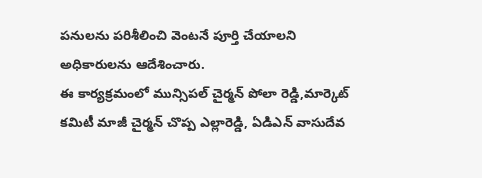పనులను పరిశీలించి వెంటనే పూర్తి చేయాలని అధికారులను ఆదేశించారు.
ఈ కార్యక్రమంలో మున్సిపల్ చైర్మన్ పోలా రెడ్డి,మార్కెట్ కమిటీ మాజీ చైర్మన్ చొప్ప ఎల్లారెడ్డి, ఏడిఎన్ వాసుదేవ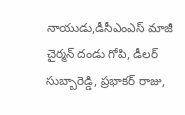నాయుడు,డీసీఎంఎస్ మాజీ చైర్మన్ దండు గోపి, డీలర్ సుబ్బారెడ్డి, ప్రభాకర్ రాజు,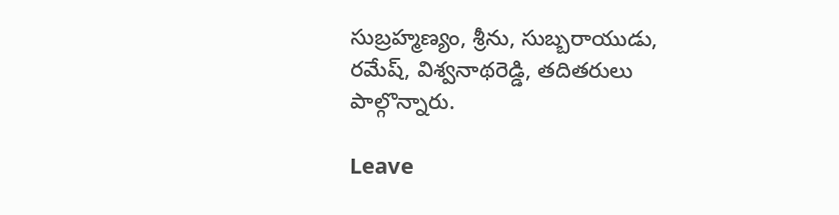సుబ్రహ్మణ్యం, శ్రీను, సుబ్బరాయుడు, రమేష్, విశ్వనాథరెడ్డి, తదితరులు పాల్గొన్నారు.

Leave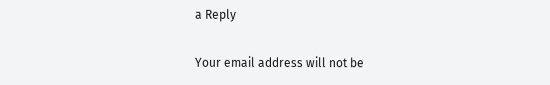a Reply

Your email address will not be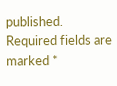published. Required fields are marked *